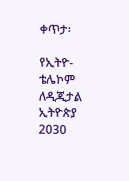ቀጥታ፡

የኢትዮ-ቴሌኮም ለዲጂታል ኢትዮጵያ 2030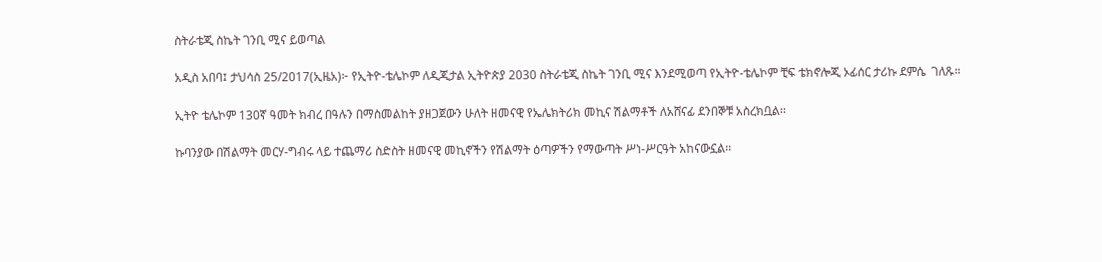ስትራቴጂ ስኬት ገንቢ ሚና ይወጣል

አዲስ አበባ፤ ታህሳስ 25/2017(ኢዜአ)፦ የኢትዮ-ቴሌኮም ለዲጂታል ኢትዮጵያ 2030 ስትራቴጂ ስኬት ገንቢ ሚና እንደሚወጣ የኢትዮ-ቴሌኮም ቺፍ ቴክኖሎጂ ኦፊሰር ታሪኩ ደምሴ  ገለጹ።

ኢትዮ ቴሌኮም 130ኛ ዓመት ክብረ በዓሉን በማስመልከት ያዘጋጀውን ሁለት ዘመናዊ የኤሌክትሪክ መኪና ሽልማቶች ለአሸናፊ ደንበኞቹ አስረክቧል፡፡

ኩባንያው በሽልማት መርሃ-ግብሩ ላይ ተጨማሪ ስድስት ዘመናዊ መኪኖችን የሽልማት ዕጣዎችን የማውጣት ሥነ-ሥርዓት አከናውኗል፡፡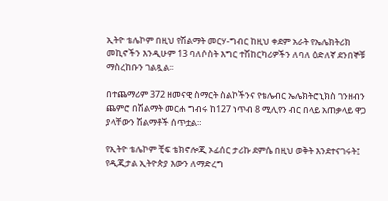ኢትዮ ቴሌኮም በዚህ የሽልማት መርሃ-ግብር ከዚህ ቀደም አራት የኤሌክትሪክ መኪኖችን እንዲሁም 13 ባለሶስት እግር ተሽከርካሪዎችን ለባለ ዕድለኛ ደንበኞቹ ማስረከቡን ገልጿል፡፡

በተጨማሪም 372 ዘመናዊ ስማርት ስልኮችንና የቴሌብር ኤሌክትሮኒክስ ገንዘብን ጨምሮ በሽልማት መርሐ ግብሩ ከ127 ነጥብ 8 ሚሊየን ብር በላይ አጠቃላይ ዋጋ ያላቸውን ሽልማቶች ሰጥቷል።

የኢትዮ ቴሌኮም ቺፍ ቴክኖሎጂ ኦፊሰር ታሪኩ ደምሴ በዚህ ወቅት እንደተናገሩት፤ የዲጂታል ኢትዮጵያ እውን ለማድረግ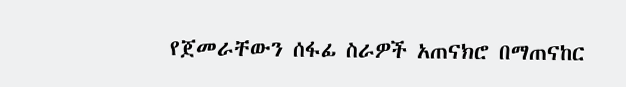የጀመራቸውን ሰፋፊ ስራዎች አጠናክሮ በማጠናከር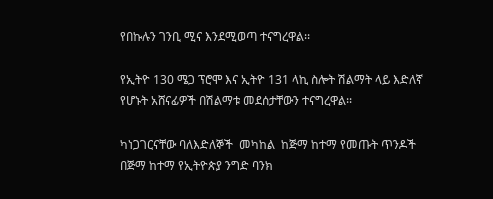የበኩሉን ገንቢ ሚና እንደሚወጣ ተናግረዋል፡፡

የኢትዮ 130 ሜጋ ፕሮሞ እና ኢትዮ 131 ላኪ ስሎት ሽልማት ላይ እድለኛ የሆኑት አሸናፊዎች በሽልማቱ መደሰታቸውን ተናግረዋል፡፡

ካነጋገርናቸው ባለእድለኞች  መካከል  ከጅማ ከተማ የመጡት ጥንዶች  በጅማ ከተማ የኢትዮጵያ ንግድ ባንክ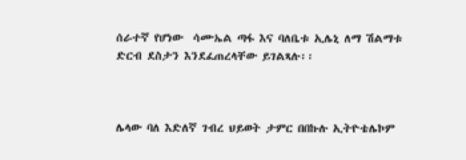ሰራተኛ የሆነው  ሳሙኤል ጣፋ እና ባለቤቱ ኢሌኒ ለማ ሽልማቱ ድርብ ደስታን እንደፈጠረላቸው ይገልጻሉ፡፡



ሌላው ባለ እድለኛ ገብረ ህይወት ታምር በበኩሉ ኢትዮቴሌኮም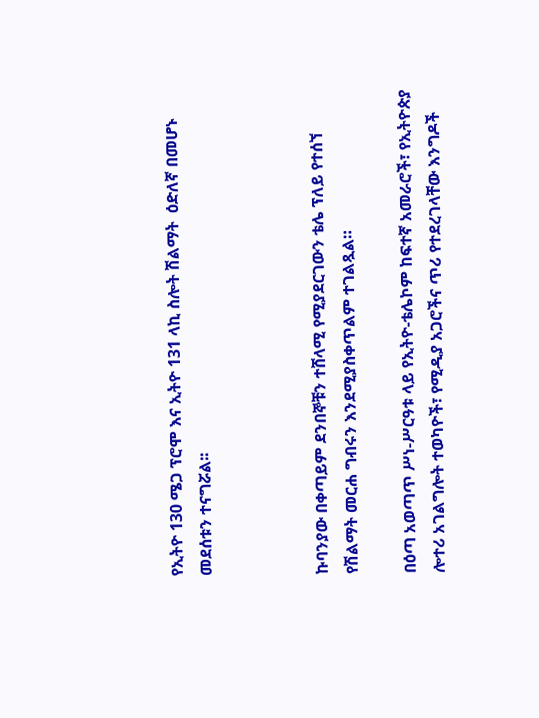የኢትዮ 130 ሜጋ ፕሮሞ እና ኢትዮ 131 ላኪ ስሎት ሽልማት  ዕድለኛ በመሆኑ መደሰቱን ተናግሯል፡፡



ኩባንያው በቀጣይም ደንበኞቹን ተሸላሚ የሚያደርገውን ቴሌ ፕለይ የተሰኘ የሽልማት መርሐ ግብሩን እንደሚያስቀጥልም ተገልጿል።

በዕጣ አወጣጥ ሥነ-ሥርዓቱ ላይ የኢትዮ-ቴሌኮም ከፍተኛ አመራሮች፣ የኢትዮጵያ ሎተሪ አገልግሎት ተወካዮች፣ የሚዲያ አጋሮችና ጥሪ የተደረገላቸው እንግዶች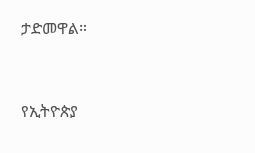ታድመዋል።



የኢትዮጵያ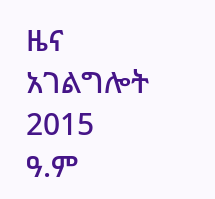ዜና አገልግሎት
2015
ዓ.ም